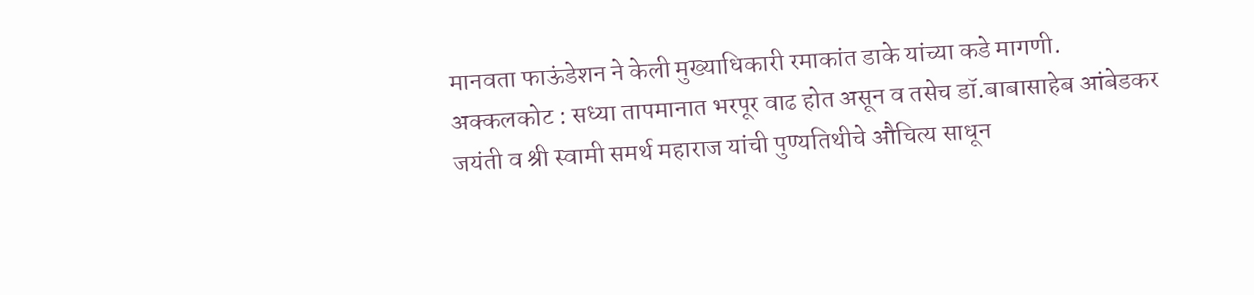मानवता फाऊंडेशन ने केली मुख्याधिकारी रमाकांत डाके यांच्या कडे मागणी.
अक्कलकोट : सध्या तापमानात भरपूर वाढ होत असून व तसेच डॉ.बाबासाहेब आंबेडकर जयंती व श्री स्वामी समर्थ महाराज यांची पुण्यतिथीचे औचित्य साधून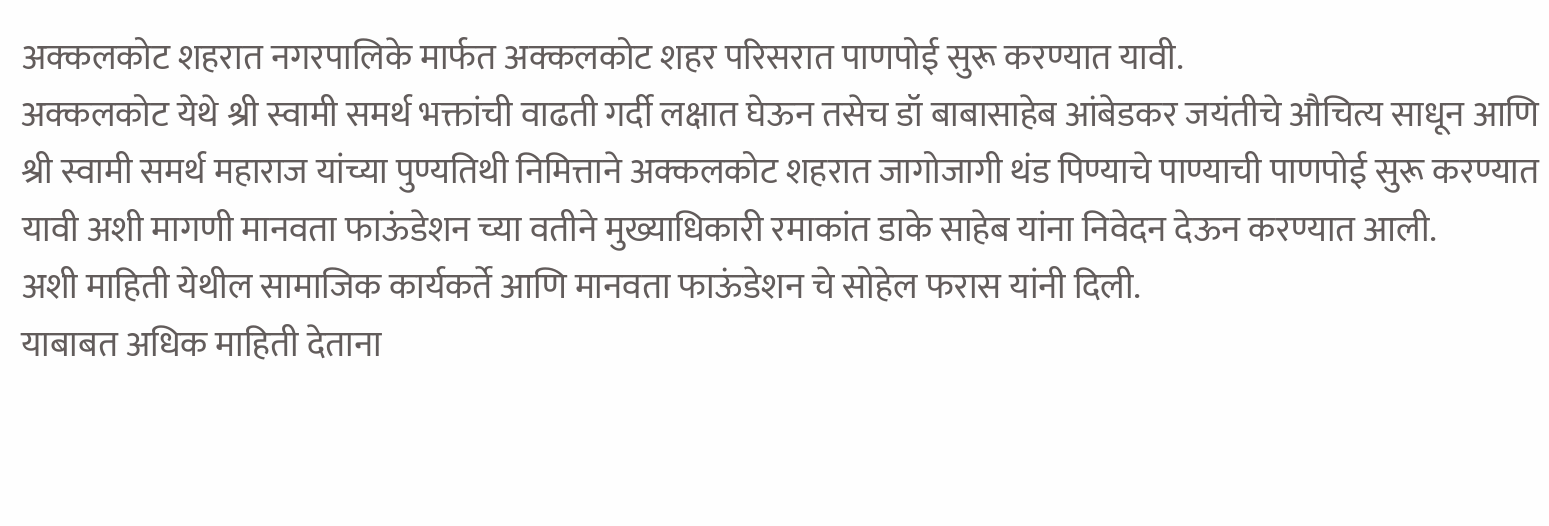अक्कलकोट शहरात नगरपालिके मार्फत अक्कलकोट शहर परिसरात पाणपोई सुरू करण्यात यावी.
अक्कलकोट येथे श्री स्वामी समर्थ भक्तांची वाढती गर्दी लक्षात घेऊन तसेच डॉ बाबासाहेब आंबेडकर जयंतीचे औचित्य साधून आणि श्री स्वामी समर्थ महाराज यांच्या पुण्यतिथी निमित्ताने अक्कलकोट शहरात जागोजागी थंड पिण्याचे पाण्याची पाणपोई सुरू करण्यात यावी अशी मागणी मानवता फाऊंडेशन च्या वतीने मुख्याधिकारी रमाकांत डाके साहेब यांना निवेदन देऊन करण्यात आली.
अशी माहिती येथील सामाजिक कार्यकर्ते आणि मानवता फाऊंडेशन चे सोहेल फरास यांनी दिली.
याबाबत अधिक माहिती देताना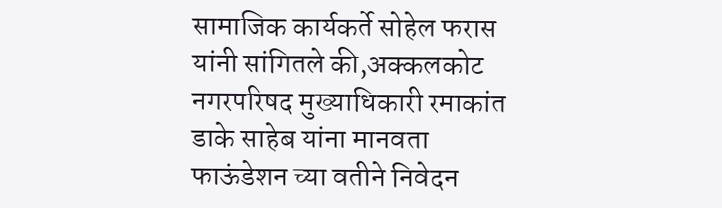सामाजिक कार्यकर्ते सोहेल फरास यांनी सांगितले की,अक्कलकोट नगरपरिषद मुख्याधिकारी रमाकांत डाके साहेब यांना मानवता फाऊंडेशन च्या वतीने निवेदन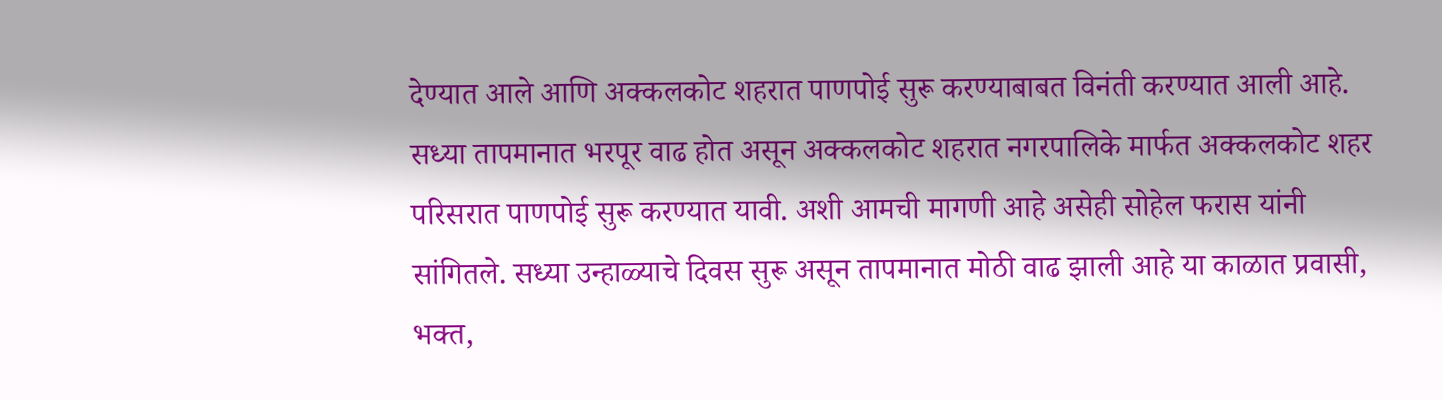देण्यात आले आणि अक्कलकोट शहरात पाणपोई सुरू करण्याबाबत विनंती करण्यात आली आहे.
सध्या तापमानात भरपूर वाढ होत असून अक्कलकोट शहरात नगरपालिके मार्फत अक्कलकोट शहर परिसरात पाणपोई सुरू करण्यात यावी. अशी आमची मागणी आहे असेही सोहेल फरास यांनी सांगितले. सध्या उन्हाळ्याचे दिवस सुरू असून तापमानात मोठी वाढ झाली आहे या काळात प्रवासी, भक्त,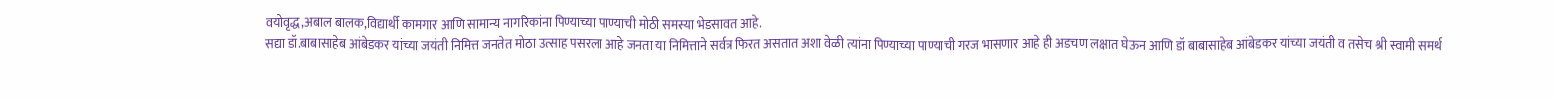वयोवृद्ध,अबाल बालक,विद्यार्थी कामगार आणि सामान्य नागरिकांना पिण्याच्या पाण्याची मोठी समस्या भेडसावत आहे.
सद्या डॉ.बाबासाहेब आंबेडकर यांच्या जयंती निमित्त जनतेत मोठा उत्साह पसरला आहे जनता या निमित्ताने सर्वत्र फिरत असतात अशा वेळी त्यांना पिण्याच्या पाण्याची गरज भासणार आहे ही अडचण लक्षात घेऊन आणि डॉ बाबासाहेब आंबेडकर यांच्या जयंती व तसेच श्री स्वामी समर्थ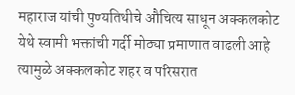महाराज यांची पुण्यतिथीचे औचित्य साधून अक्कलकोट येथे स्वामी भक्तांची गर्दी मोठ्या प्रमाणात वाढली आहे त्यामुळे अक्कलकोट शहर व परिसरात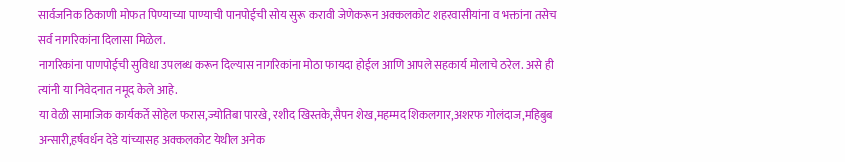सार्वजनिक ठिकाणी मोफत पिण्याच्या पाण्याची पानपोईची सोय सुरू करावी जेणेकरून अक्कलकोट शहरवासीयांना व भक्तांना तसेच सर्व नागरिकांना दिलासा मिळेल.
नागरिकांना पाणपोईची सुविधा उपलब्ध करून दिल्यास नागरिकांना मोठा फायदा होईल आणि आपले सहकार्य मोलाचे ठरेल. असे ही त्यांनी या निवेदनात नमूद केले आहे.
या वेळी सामाजिक कार्यकर्ते सोहेल फरास,ज्योतिबा पारखे, रशीद खिस्तके,सैपन शेख,महम्मद शिकलगार,अशरफ गोलंदाज,महिबुब अन्सारी,हर्षवर्धन देडे यांच्यासह अक्कलकोट येथील अनेक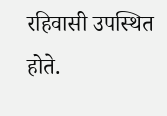रहिवासी उपस्थित होते.